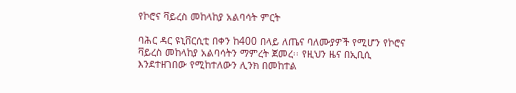የኮሮና ቫይረስ መከላከያ አልባሳት ምርት

ባሕር ዳር ዩኒቨርሲቲ በቀን ከ400 በላይ ለጤና ባለሙያዎች የሚሆን የኮሮና ቫይረስ መከላከያ አልባሳትን ማምረት ጀመረ፡፡ የዚህን ዜና በኢቢሲ እንደተዘገበው የሚከተለውን ሊንክ በመከተል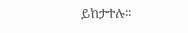ይከታተሉ፡፡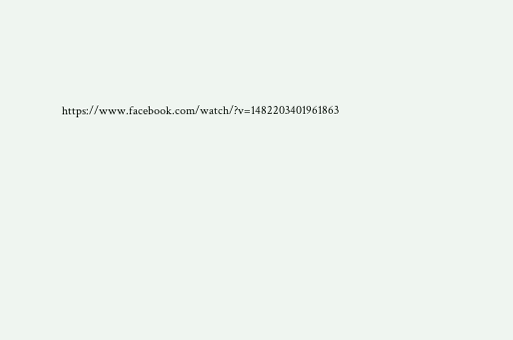https://www.facebook.com/watch/?v=1482203401961863